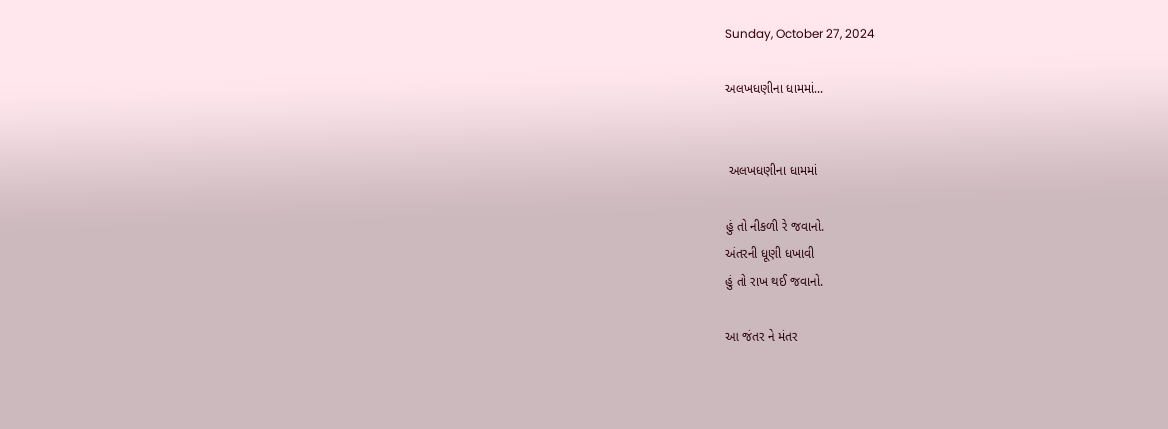Sunday, October 27, 2024

અલખધણીના ધામમાં...


 અલખધણીના ધામમાં

હું તો નીકળી રે જવાનો.
અંતરની ધૂણી ધખાવી
હું તો રાખ થઈ જવાનો.

આ જંતર ને મંતર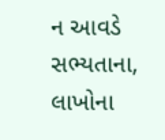ન આવડે સભ્યતાના,
લાખોના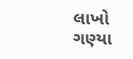લાખો ગણ્યા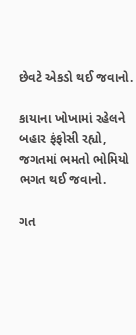છેવટે એકડો થઈ જવાનો.

કાયાના ખોખામાં રહેલને
બહાર ફંફોસી રહ્યો,
જગતમાં ભમતો ભોમિયો
ભગત થઈ જવાનો.

ગત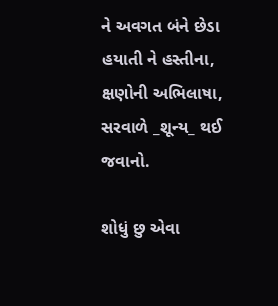ને અવગત બંને છેડા
હયાતી ને હસ્તીના,
ક્ષણોની અભિલાષા,
સરવાળે _શૂન્ય_ થઈ જવાનો.

શોધું છુ એવા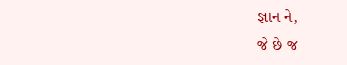જ્ઞાન ને,
જે છે જ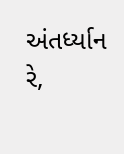અંતર્ધ્યાન રે,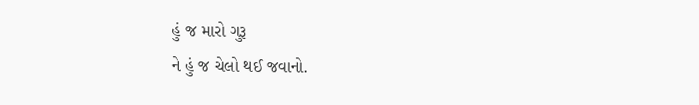હું જ મારો ગુરૂ
ને હું જ ચેલો થઈ જવાનો.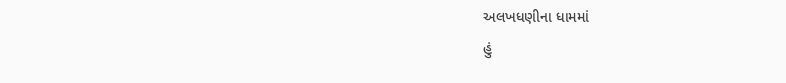અલખધણીના ધામમાં
હું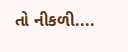તો નીકળી....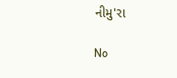નીમુ'રા

No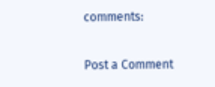comments:

Post a Comment